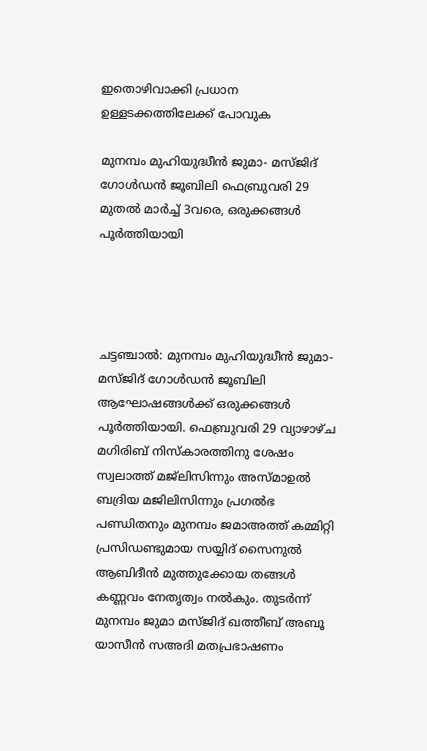ഇതൊഴിവാക്കി പ്രധാന ഉള്ളടക്കത്തിലേക്ക് പോവുക

മുനമ്പം മുഹിയുദ്ധീൻ ജുമാ- മസ്ജിദ് ഗോൾഡൻ ജൂബിലി ഫെബ്രുവരി 29 മുതൽ മാർച്ച്‌ 3വരെ, ഒരുക്കങ്ങൾ പൂർത്തിയായി




ചട്ടഞ്ചാൽ: മുനമ്പം മുഹിയുദ്ധീൻ ജുമാ- മസ്ജിദ് ഗോൾഡൻ ജൂബിലി ആഘോഷങ്ങൾക്ക് ഒരുക്കങ്ങൾ പൂർത്തിയായി. ഫെബ്രുവരി 29 വ്യാഴാഴ്ച മഗിരിബ് നിസ്കാരത്തിനു ശേഷം സ്വലാത്ത് മജ്ലിസിന്നും അസ്മാഉൽ ബദ്രിയ മജിലിസിന്നും പ്രഗൽഭ പണ്ഡിതനും മുനമ്പം ജമാഅത്ത് കമ്മിറ്റി പ്രസിഡണ്ടുമായ സയ്യിദ് സൈനുൽ ആബിദീൻ മുത്തുക്കോയ തങ്ങൾ കണ്ണവം നേതൃത്വം നൽകും. തുടർന്ന് മുനമ്പം ജുമാ മസ്ജിദ് ഖത്തീബ് അബൂ യാസീൻ സഅദി മതപ്രഭാഷണം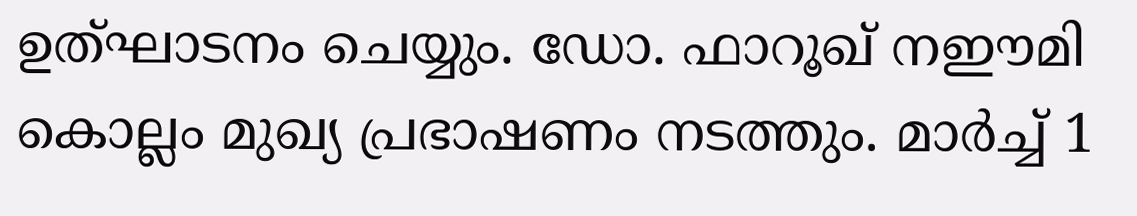ഉത്ഘാടനം ചെയ്യും. ഡോ. ഫാറൂഖ് നഈമി കൊല്ലം മുഖ്യ പ്രഭാഷണം നടത്തും. മാർച്ച്‌ 1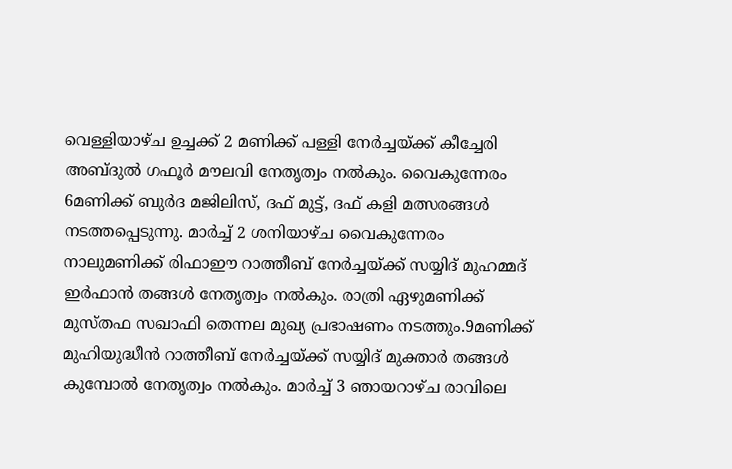വെള്ളിയാഴ്ച ഉച്ചക്ക് 2 മണിക്ക് പള്ളി നേർച്ചയ്ക്ക് കീച്ചേരി അബ്ദുൽ ഗഫൂർ മൗലവി നേതൃത്വം നൽകും. വൈകുന്നേരം 6മണിക്ക് ബുർദ മജിലിസ്, ദഫ് മുട്ട്, ദഫ് കളി മത്സരങ്ങൾ നടത്തപ്പെടുന്നു. മാർച്ച് 2 ശനിയാഴ്ച വൈകുന്നേരം നാലുമണിക്ക് രിഫാഈ റാത്തീബ് നേർച്ചയ്ക്ക് സയ്യിദ് മുഹമ്മദ്‌ ഇർഫാൻ തങ്ങൾ നേതൃത്വം നൽകും. രാത്രി ഏഴുമണിക്ക് മുസ്തഫ സഖാഫി തെന്നല മുഖ്യ പ്രഭാഷണം നടത്തും.9മണിക്ക് മുഹിയുദ്ധീൻ റാത്തീബ് നേർച്ചയ്ക്ക് സയ്യിദ് മുക്താർ തങ്ങൾ കുമ്പോൽ നേതൃത്വം നൽകും. മാർച്ച് 3 ഞായറാഴ്ച രാവിലെ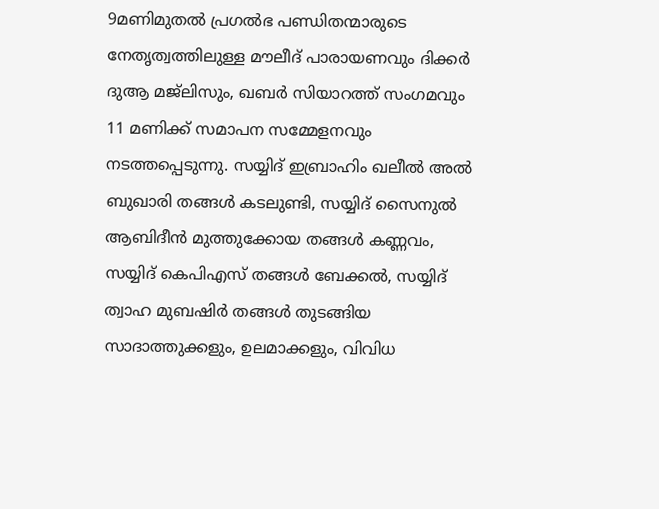9മണിമുതൽ പ്രഗൽഭ പണ്ഡിതന്മാരുടെ നേതൃത്വത്തിലുള്ള മൗലീദ് പാരായണവും ദിക്കർ ദുആ മജ്ലിസും, ഖബർ സിയാറത്ത് സംഗമവും 11 മണിക്ക് സമാപന സമ്മേളനവും നടത്തപ്പെടുന്നു. സയ്യിദ് ഇബ്രാഹിം ഖലീൽ അൽ ബുഖാരി തങ്ങൾ കടലുണ്ടി, സയ്യിദ് സൈനുൽ ആബിദീൻ മുത്തുക്കോയ തങ്ങൾ കണ്ണവം, സയ്യിദ് കെപിഎസ് തങ്ങൾ ബേക്കൽ, സയ്യിദ് ത്വാഹ മുബഷിർ തങ്ങൾ തുടങ്ങിയ സാദാത്തുക്കളും, ഉലമാക്കളും, വിവിധ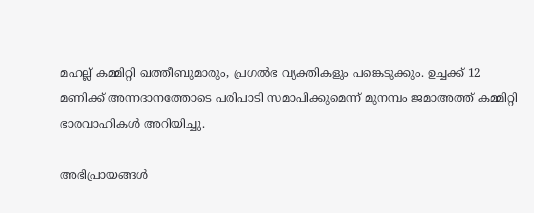മഹല്ല് കമ്മിറ്റി ഖത്തീബുമാരും, പ്രഗൽഭ വ്യക്തികളും പങ്കെടുക്കും. ഉച്ചക്ക് 12 മണിക്ക് അന്നദാനത്തോടെ പരിപാടി സമാപിക്കുമെന്ന് മുനമ്പം ജമാഅത്ത് കമ്മിറ്റി ഭാരവാഹികൾ അറിയിച്ചു.

അഭിപ്രായങ്ങള്‍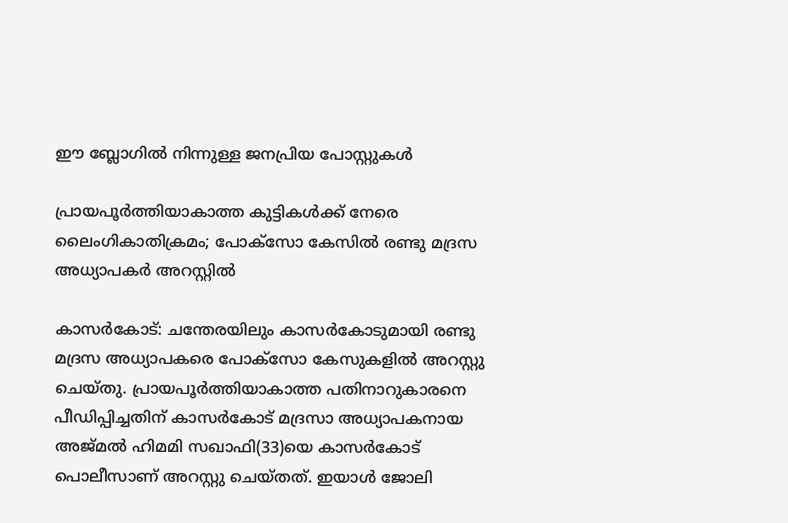ഈ ബ്ലോഗിൽ നിന്നുള്ള ജനപ്രിയ പോസ്റ്റുകള്‍‌

പ്രായപൂർത്തിയാകാത്ത കുട്ടികൾക്ക് നേരെ ലൈംഗികാതിക്രമം; പോക്‌സോ കേസില്‍ രണ്ടു മദ്രസ അധ്യാപകര്‍ അറസ്റ്റില്‍

കാസര്‍കോട്‌: ചന്തേരയിലും കാസര്‍കോടുമായി രണ്ടു മദ്രസ അധ്യാപകരെ പോക്‌സോ കേസുകളില്‍ അറസ്റ്റു ചെയ്‌തു. പ്രായപൂർത്തിയാകാത്ത പതിനാറുകാരനെ പീഡിപ്പിച്ചതിന് കാസർകോട് മദ്രസാ അധ്യാപകനായ അജ്‌മല്‍ ഹിമമി സഖാഫി(33)യെ കാസര്‍കോട്‌ പൊലീസാണ് അറസ്റ്റു ചെയ്‌തത്. ഇയാള്‍ ജോലി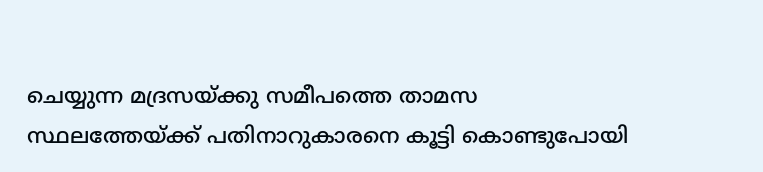ചെയ്യുന്ന മദ്രസയ്‌ക്കു സമീപത്തെ താമസ സ്ഥലത്തേയ്‌ക്ക്‌ പതിനാറുകാരനെ കൂട്ടി കൊണ്ടുപോയി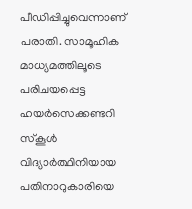പീഡിപ്പിച്ചുവെന്നാണ് പരാതി. സാമൂഹിക മാധ്യമത്തിലൂടെ പരിചയപ്പെട്ട ഹയര്‍സെക്കണ്ടറി സ്‌കൂള്‍ വിദ്യാര്‍ത്ഥിനിയായ പതിനാറുകാരിയെ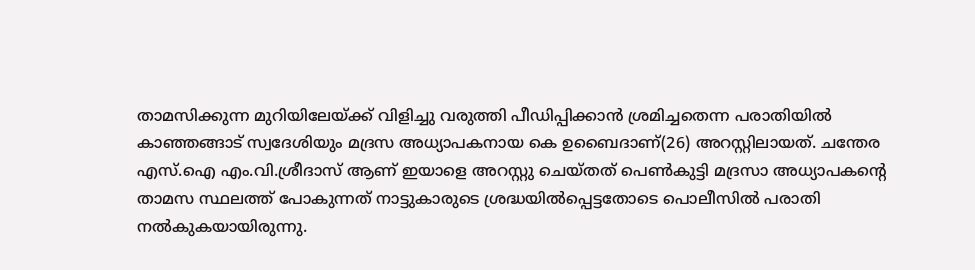താമസിക്കുന്ന മുറിയിലേയ്‌ക്ക്‌ വിളിച്ചു വരുത്തി പീഡിപ്പിക്കാന്‍ ശ്രമിച്ചതെന്ന പരാതിയിൽ കാഞ്ഞങ്ങാട്‌ സ്വദേശിയും മദ്രസ അധ്യാപകനായ കെ ഉബൈദാണ്(26) അറസ്റ്റിലായത്. ചന്തേര എസ്‌.ഐ എം.വി.ശ്രീദാസ്‌ ആണ്‌ ഇയാളെ അറസ്റ്റു ചെയ്‌തത്‌ പെൺകുട്ടി മദ്രസാ അധ്യാപകന്‍റെ താമസ സ്ഥലത്ത് പോകുന്നത് നാട്ടുകാരുടെ ശ്രദ്ധയില്‍പ്പെട്ടതോടെ പൊലീസില്‍ പരാതി നല്‍കുകയായിരുന്നു.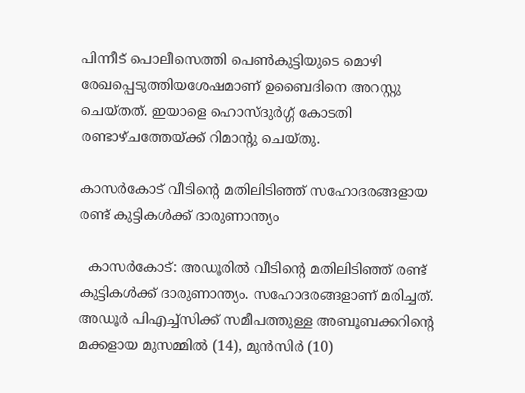പിന്നീട്‌ പൊലീസെത്തി പെണ്‍കുട്ടിയുടെ മൊഴി രേഖപ്പെടുത്തിയശേഷമാണ്‌ ഉബൈദിനെ അറസ്റ്റു ചെയ്‌തത്‌. ഇയാളെ ഹൊസ്‌ദുര്‍ഗ്ഗ്‌ കോടതി രണ്ടാഴ്‌ചത്തേയ്‌ക്ക്‌ റിമാന്റു ചെയ്‌തു.

കാസര്‍കോട് വീടിന്റെ മതിലിടിഞ്ഞ് സഹോദരങ്ങളായ രണ്ട് കുട്ടികള്‍ക്ക് ദാരുണാന്ത്യം

  കാസര്‍കോട്: അഡൂരില്‍ വീടിന്റെ മതിലിടിഞ്ഞ് രണ്ട് കുട്ടികള്‍ക്ക് ദാരുണാന്ത്യം. സഹോദരങ്ങളാണ് മരിച്ചത്. അഡൂര്‍ പിഎച്ച്‌സിക്ക് സമീപത്തുള്ള അബൂബക്കറിന്റെ മക്കളായ മുസമ്മില്‍ (14), മുന്‍സിര്‍ (10)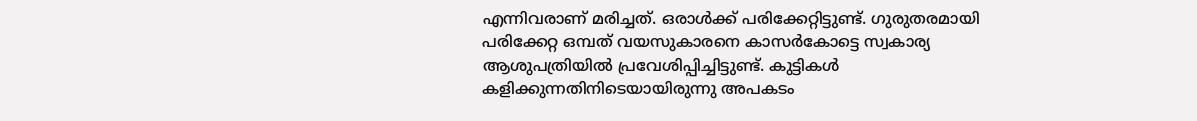എന്നിവരാണ് മരിച്ചത്. ഒരാള്‍ക്ക് പരിക്കേറ്റിട്ടുണ്ട്. ഗുരുതരമായി പരിക്കേറ്റ ഒമ്പത് വയസുകാരനെ കാസര്‍കോട്ടെ സ്വകാര്യ ആശുപത്രിയില്‍ പ്രവേശിപ്പിച്ചിട്ടുണ്ട്. കുട്ടികൾ കളിക്കുന്നതിനിടെയായിരുന്നു അപകടം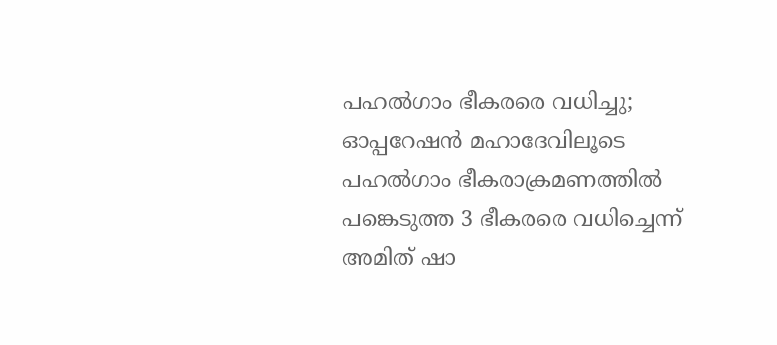പഹൽഗാം ഭീകരരെ വധിച്ചു; ഓപ്പറേഷൻ മഹാദേവിലൂടെ പഹൽഗാം ഭീകരാക്രമണത്തിൽ പങ്കെടുത്ത 3 ഭീകരരെ വധിച്ചെന്ന് അമിത് ഷാ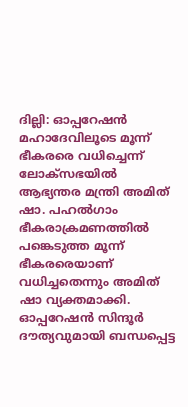ദില്ലി: ഓപ്പറേഷൻ മഹാദേവിലൂടെ മൂന്ന് ഭീകരരെ വധിച്ചെന്ന് ലോക്സഭയിൽ ആഭ്യന്തര മന്ത്രി അമിത് ഷാ. പഹൽഗാം ഭീകരാക്രമണത്തിൽ പങ്കെടുത്ത മൂന്ന് ഭീകരരെയാണ് വധിച്ചതെന്നും അമിത് ഷാ വ്യക്തമാക്കി. ഓപ്പറേഷൻ സിന്ദൂര്‍ ദൗത്യവുമായി ബന്ധപ്പെട്ട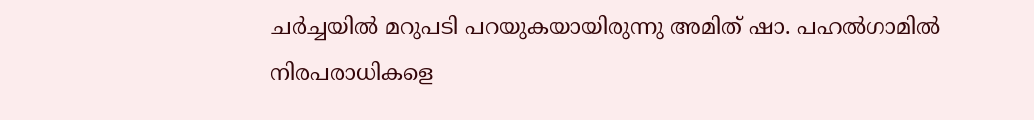ചര്‍ച്ചയിൽ മറുപടി പറയുകയായിരുന്നു അമിത് ഷാ. പഹൽഗാമിൽ നിരപരാധികളെ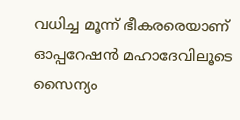വധിച്ച മൂന്ന് ഭീകരരെയാണ് ഓപ്പറേഷൻ മഹാദേവിലൂടെ സൈന്യം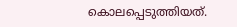കൊലപ്പെടുത്തിയത്.